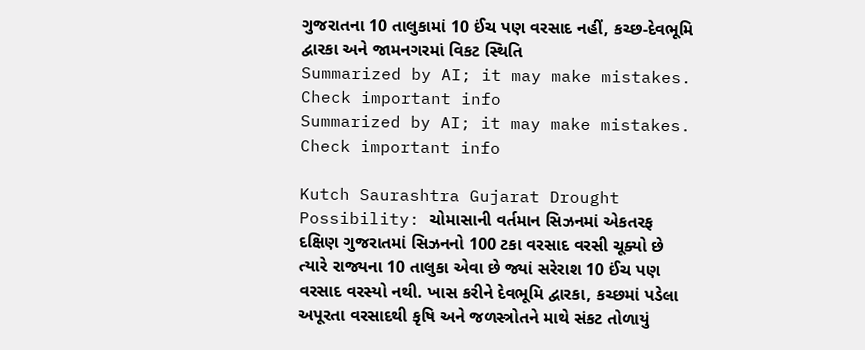ગુજરાતના 10 તાલુકામાં 10 ઈંચ પણ વરસાદ નહીં, કચ્છ-દેવભૂમિ દ્વારકા અને જામનગરમાં વિકટ સ્થિતિ
Summarized by AI; it may make mistakes. Check important info
Summarized by AI; it may make mistakes. Check important info

Kutch Saurashtra Gujarat Drought Possibility: ચોમાસાની વર્તમાન સિઝનમાં એકતરફ દક્ષિણ ગુજરાતમાં સિઝનનો 100 ટકા વરસાદ વરસી ચૂક્યો છે ત્યારે રાજ્યના 10 તાલુકા એવા છે જ્યાં સરેરાશ 10 ઈંચ પણ વરસાદ વરસ્યો નથી. ખાસ કરીને દેવભૂમિ દ્વારકા, કચ્છમાં પડેલા અપૂરતા વરસાદથી કૃષિ અને જળસ્ત્રોતને માથે સંકટ તોળાયું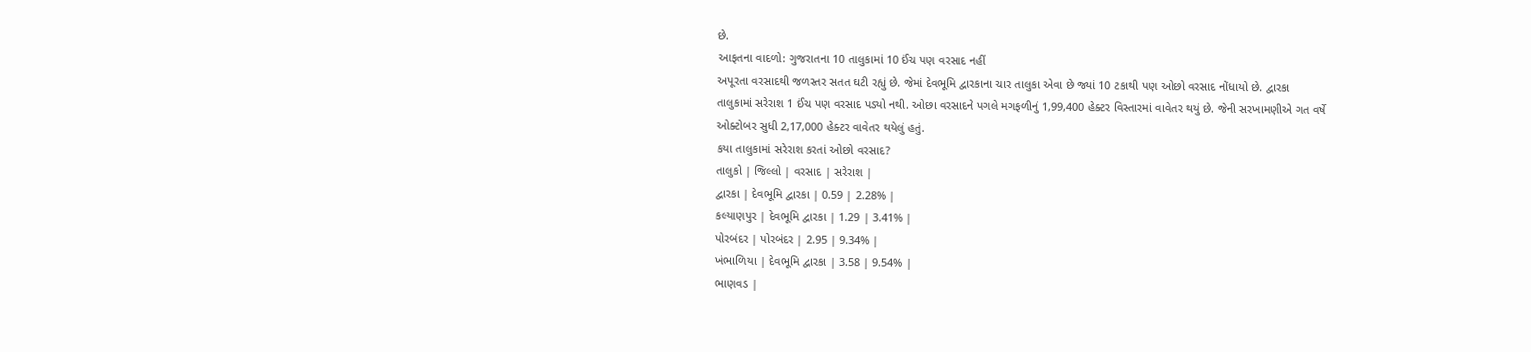છે.
આફતના વાદળો: ગુજરાતના 10 તાલુકામાં 10 ઈંચ પણ વરસાદ નહીં
અપૂરતા વરસાદથી જળસ્તર સતત ઘટી રહ્યું છે. જેમાં દેવભૂમિ દ્વારકાના ચાર તાલુકા એવા છે જ્યાં 10 ટકાથી પણ ઓછો વરસાદ નોંધાયો છે. દ્વારકા તાલુકામાં સરેરાશ 1 ઈંચ પણ વરસાદ પડ્યો નથી. ઓછા વરસાદને પગલે મગફળીનું 1,99,400 હેક્ટર વિસ્તારમાં વાવેતર થયું છે. જેની સરખામણીએ ગત વર્ષે ઓક્ટોબર સુધી 2,17,000 હેક્ટર વાવેતર થયેલું હતું.
કયા તાલુકામાં સરેરાશ કરતાં ઓછો વરસાદ?
તાલુકો | જિલ્લો | વરસાદ | સરેરાશ |
દ્વારકા | દેવભૂમિ દ્વારકા | 0.59 | 2.28% |
કલ્યાણપુર | દેવભૂમિ દ્વારકા | 1.29 | 3.41% |
પોરબંદર | પોરબંદર | 2.95 | 9.34% |
ખંભાળિયા | દેવભૂમિ દ્વારકા | 3.58 | 9.54% |
ભાણવડ |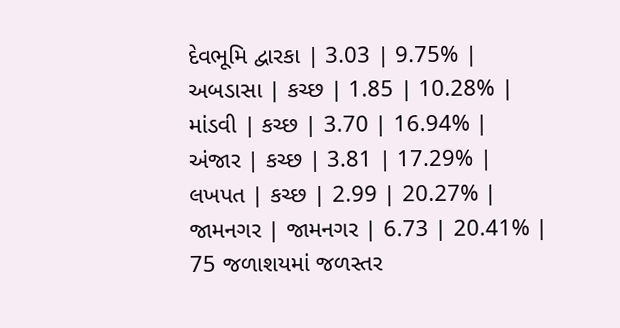દેવભૂમિ દ્વારકા | 3.03 | 9.75% |
અબડાસા | કચ્છ | 1.85 | 10.28% |
માંડવી | કચ્છ | 3.70 | 16.94% |
અંજાર | કચ્છ | 3.81 | 17.29% |
લખપત | કચ્છ | 2.99 | 20.27% |
જામનગર | જામનગર | 6.73 | 20.41% |
75 જળાશયમાં જળસ્તર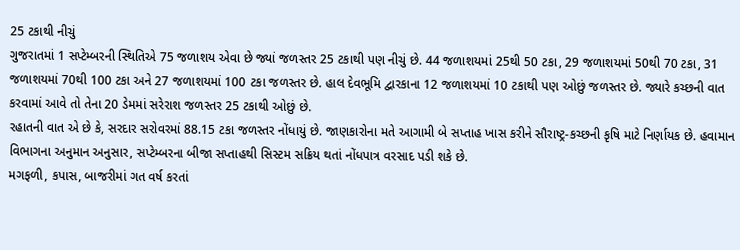25 ટકાથી નીચું
ગુજરાતમાં 1 સપ્ટેમ્બરની સ્થિતિએ 75 જળાશય એવા છે જ્યાં જળસ્તર 25 ટકાથી પણ નીચું છે. 44 જળાશયમાં 25થી 50 ટકા, 29 જળાશયમાં 50થી 70 ટકા, 31 જળાશયમાં 70થી 100 ટકા અને 27 જળાશયમાં 100 ટકા જળસ્તર છે. હાલ દેવભૂમિ દ્વારકાના 12 જળાશયમાં 10 ટકાથી પણ ઓછું જળસ્તર છે. જ્યારે કચ્છની વાત કરવામાં આવે તો તેના 20 ડેમમાં સરેરાશ જળસ્તર 25 ટકાથી ઓછું છે.
રહાતની વાત એ છે કે, સરદાર સરોવરમાં 88.15 ટકા જળસ્તર નોંધાયું છે. જાણકારોના મતે આગામી બે સપ્તાહ ખાસ કરીને સૌરાષ્ટ્ર-કચ્છની કૃષિ માટે નિર્ણાયક છે. હવામાન વિભાગના અનુમાન અનુસાર, સપ્ટેમ્બરના બીજા સપ્તાહથી સિસ્ટમ સક્રિય થતાં નોંધપાત્ર વરસાદ પડી શકે છે.
મગફળી, કપાસ, બાજરીમાં ગત વર્ષ કરતાં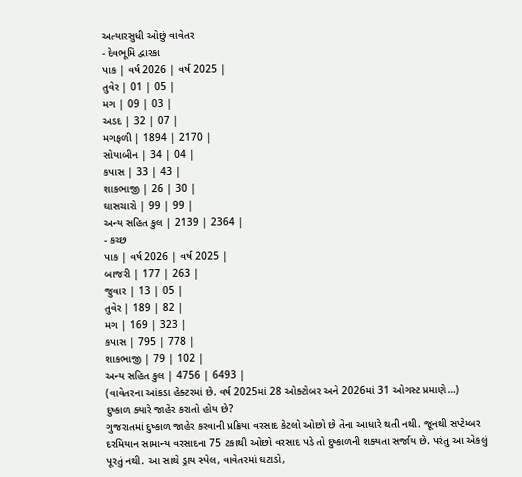અત્યારસુધી ઓછું વાવેતર
- દેવભૂમિ દ્વારકા
પાક | વર્ષ 2026 | વર્ષ 2025 |
તુવેર | 01 | 05 |
મગ | 09 | 03 |
અડદ | 32 | 07 |
મગફળી | 1894 | 2170 |
સોયાબીન | 34 | 04 |
કપાસ | 33 | 43 |
શાકભાજી | 26 | 30 |
ઘાસચારો | 99 | 99 |
અન્ય સહિત કુલ | 2139 | 2364 |
- કચ્છ
પાક | વર્ષ 2026 | વર્ષ 2025 |
બાજરી | 177 | 263 |
જુવાર | 13 | 05 |
તુવેર | 189 | 82 |
મગ | 169 | 323 |
કપાસ | 795 | 778 |
શાકભાજી | 79 | 102 |
અન્ય સહિત કુલ | 4756 | 6493 |
(વાવેતરના આંકડા હેક્ટરમાં છે. વર્ષ 2025માં 28 ઓક્ટોબર અને 2026માં 31 ઓગસ્ટ પ્રમાણે…)
દુષ્કાળ ક્યારે જાહેર કરાતો હોય છે?
ગુજરાતમાં દુષ્કાળ જાહેર કરવાની પ્રક્રિયા વરસાદ કેટલો ઓછો છે તેના આધારે થતી નથી. જૂનથી સપ્ટેમ્બર દરમિયાન સામાન્ય વરસાદના 75 ટકાથી ઓછો વરસાદ પડે તો દુષ્કાળની શક્યતા સર્જાય છે. પરંતુ આ એકલું પૂરતું નથી. આ સાથે ડ્રાય સ્પેલ, વાવેતરમાં ઘટાડો,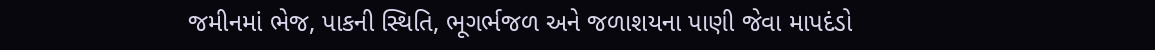જમીનમાં ભેજ, પાકની સ્થિતિ, ભૂગર્ભજળ અને જળાશયના પાણી જેવા માપદંડો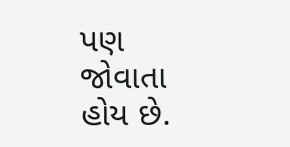પણ જોવાતા હોય છે.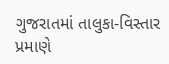ગુજરાતમાં તાલુકા-વિસ્તાર પ્રમાણે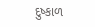દુષ્કાળ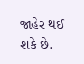જાહેર થઈ શકે છે.